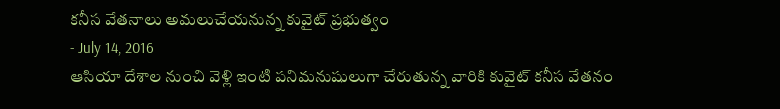కనీస వేతనాలు అమలుచేయనున్న కువైట్ ప్రభుత్వం
- July 14, 2016
ఆసియా దేశాల నుంచి వెళ్లి ఇంటి పనిమనుషులుగా చేరుతున్న వారికి కువైట్ కనీస వేతనం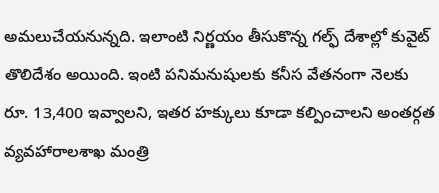అమలుచేయనున్నది. ఇలాంటి నిర్ణయం తీసుకొన్న గల్ఫ్ దేశాల్లో కువైట్ తొలిదేశం అయింది. ఇంటి పనిమనుషులకు కనీస వేతనంగా నెలకు రూ. 13,400 ఇవ్వాలని, ఇతర హక్కులు కూడా కల్పించాలని అంతర్గత వ్యవహారాలశాఖ మంత్రి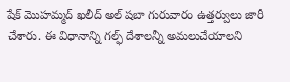షేక్ మొహమ్మద్ ఖలీద్ అల్ షబా గురువారం ఉత్తర్వులు జారీ చేశారు. ఈ విధానాన్ని గల్ఫ్ దేశాలన్నీ అమలుచేయాలని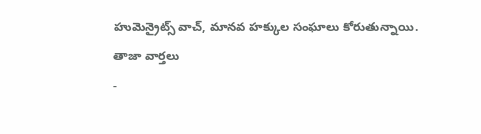హుమెన్రైట్స్ వాచ్, మానవ హక్కుల సంఘాలు కోరుతున్నాయి.
తాజా వార్తలు
-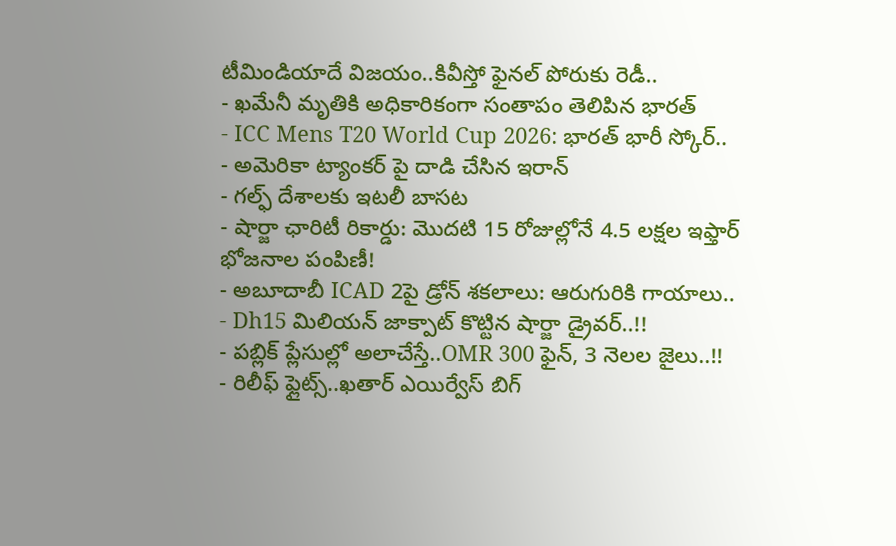టీమిండియాదే విజయం..కివీస్తో ఫైనల్ పోరుకు రెడీ..
- ఖమేనీ మృతికి అధికారికంగా సంతాపం తెలిపిన భారత్
- ICC Mens T20 World Cup 2026: భారత్ భారీ స్కోర్..
- అమెరికా ట్యాంకర్ పై దాడి చేసిన ఇరాన్
- గల్ఫ్ దేశాలకు ఇటలీ బాసట
- షార్జా ఛారిటీ రికార్డు: మొదటి 15 రోజుల్లోనే 4.5 లక్షల ఇఫ్తార్ భోజనాల పంపిణీ!
- అబూదాబీ ICAD 2పై డ్రోన్ శకలాలు: ఆరుగురికి గాయాలు..
- Dh15 మిలియన్ జాక్పాట్ కొట్టిన షార్జా డ్రైవర్..!!
- పబ్లిక్ ప్లేసుల్లో అలాచేస్తే..OMR 300 ఫైన్, 3 నెలల జైలు..!!
- రిలీఫ్ ఫ్లైట్స్..ఖతార్ ఎయిర్వేస్ బిగ్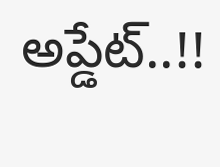అప్డేట్..!!